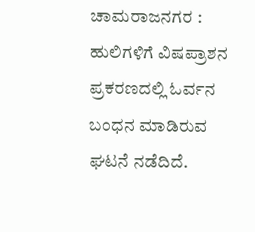ಚಾಮರಾಜನಗರ : ಹುಲಿಗಳಿಗೆ ವಿಷಪ್ರಾಶನ ಪ್ರಕರಣದಲ್ಲಿ ಓರ್ವನ ಬಂಧನ ಮಾಡಿರುವ ಘಟನೆ ನಡೆದಿದೆ.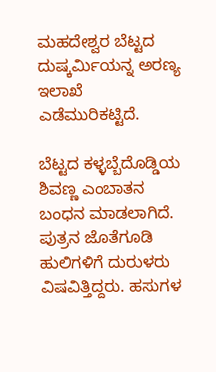ಮಹದೇಶ್ವರ ಬೆಟ್ಟದ ದುಷ್ಕರ್ಮಿಯನ್ನ ಅರಣ್ಯ ಇಲಾಖೆ ಎಡೆಮುರಿಕಟ್ಟಿದೆ.

ಬೆಟ್ಟದ ಕಳ್ಳಬ್ಬೆದೊಡ್ಡಿಯ ಶಿವಣ್ಣ ಎಂಬಾತನ ಬಂಧನ ಮಾಡಲಾಗಿದೆ. ಪುತ್ರನ ಜೊತೆಗೂಡಿ ಹುಲಿಗಳಿಗೆ ದುರುಳರು ವಿಷವಿತ್ತಿದ್ದರು. ಹಸುಗಳ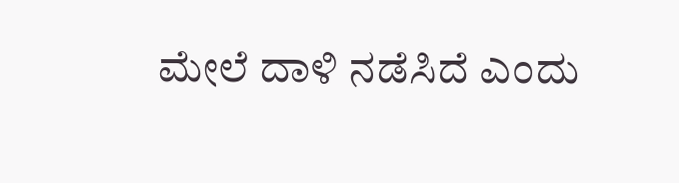ಮೇಲೆ ದಾಳಿ ನಡೆಸಿದೆ ಎಂದು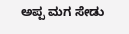ಅಪ್ಪ ಮಗ ಸೇಡು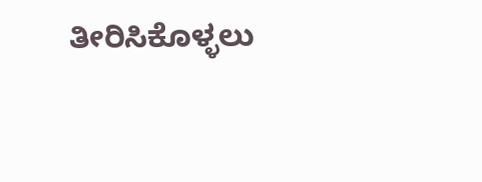ತೀರಿಸಿಕೊಳ್ಳಲು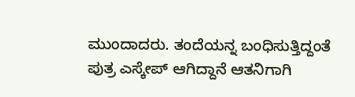ಮುಂದಾದರು. ತಂದೆಯನ್ನ ಬಂಧಿಸುತ್ತಿದ್ದಂತೆ ಪುತ್ರ ಎಸ್ಕೇಪ್ ಆಗಿದ್ದಾನೆ ಆತನಿಗಾಗಿ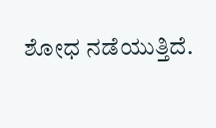ಶೋಧ ನಡೆಯುತ್ತಿದೆ.